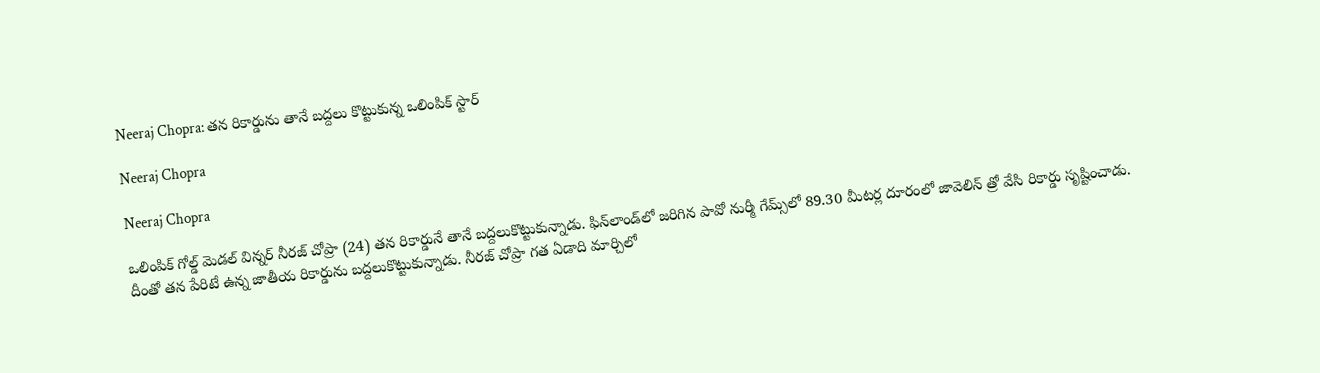Neeraj Chopra: తన రికార్డును తానే బద్దలు కొట్టుకున్న ఒలింపిక్ స్టార్

Neeraj Chopra

Neeraj Chopra

ఒలింపిక్ గోల్డ్ మెడల్ విన్నర్ నీరజ్ చోప్రా (24) తన రికార్డునే తానే బద్దలుకొట్టుకున్నాడు. ఫిన్‌లాండ్‌లో జరిగిన పావో నుర్మీ గేమ్స్‌లో 89.30 మీటర్ల దూరంలో జావెలిన్ త్రో వేసి రికార్డు సృష్టించాడు. దీంతో తన పేరిటే ఉన్న జాతీయ రికార్డును బద్దలుకొట్టుకున్నాడు. నీరజ్ చోప్రా గత ఏడాది మార్చిలో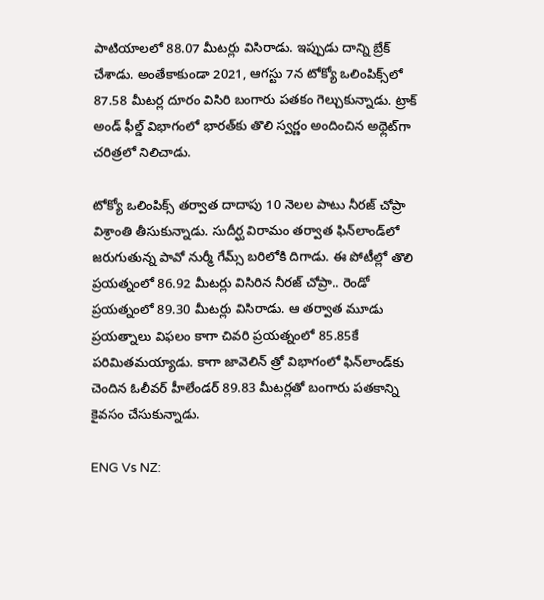పాటియాలలో 88.07 మీటర్లు విసిరాడు. ఇప్పుడు దాన్ని బ్రేక్ చేశాడు. అంతేకాకుండా 2021, ఆగస్టు 7న టోక్యో ఒలింపిక్స్‌లో 87.58 మీటర్ల దూరం విసిరి బంగారు పతకం గెల్చుకున్నాడు. ట్రాక్‌ అండ్‌ ఫీల్డ్‌ విభాగంలో భారత్‌కు తొలి స్వర్ణం అందించిన అథ్లెట్‌గా చరిత్రలో నిలిచాడు.

టోక్యో ఒలింపిక్స్‌ తర్వాత దాదాపు 10 నెలల పాటు నీరజ్ చోప్రా విశ్రాంతి తీసుకున్నాడు. సుదీర్ఘ విరామం తర్వాత ఫిన్‌లాండ్‌లో జరుగుతున్న పావో నుర్మీ గేమ్స్‌ బరిలోకి దిగాడు. ఈ పోటీల్లో తొలి ప్రయత్నంలో 86.92 మీటర్లు విసిరిన నీరజ్ చోప్రా.. రెండో ప్రయత్నంలో 89.30 మీటర్లు విసిరాడు. ఆ తర్వాత మూడు ప్రయత్నాలు విఫలం కాగా చివరి ప్రయత్నంలో 85.85కే పరిమితమయ్యాడు. కాగా జావెలిన్ త్రో విభాగంలో ఫిన్‌లాండ్‌కు చెందిన ఓలీవర్ హీలేండర్ 89.83 మీటర్లతో బంగారు పతకాన్ని కైవసం చేసుకున్నాడు.

ENG Vs NZ: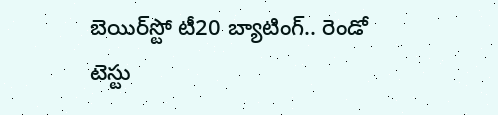బెయిర్‌స్టో టీ20 బ్యాటింగ్.. రెండో టెస్టు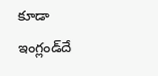కూడా ఇంగ్లండ్‌దే